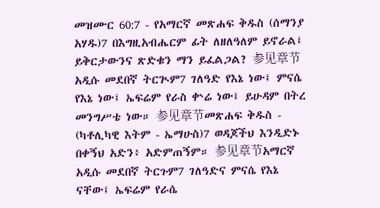መዝሙር 60:7 - የአማርኛ መጽሐፍ ቅዱስ (ሰማንያ አሃዱ)7 በእግዚአብሔርም ፊት ለዘለዓለም ይኖራል፤ ይቅርታውንና ጽድቁን ማን ይፈልጋል? 参见章节አዲሱ መደበኛ ትርጒም7 ገለዓድ የእኔ ነው፤ ምናሴ የእኔ ነው፤ ኤፍሬም የራስ ቍሬ ነው፤ ይሁዳም በትረ መንግሥቴ ነው። 参见章节መጽሐፍ ቅዱስ - (ካቶሊካዊ እትም - ኤማሁስ)7 ወዳጆችህ እንዲድኑ በቀኝህ አድን፥ አድምጠኝም። 参见章节አማርኛ አዲሱ መደበኛ ትርጉም7 ገለዓድና ምናሴ የእኔ ናቸው፤ ኤፍሬም የራሴ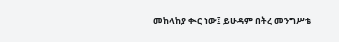መከላከያ ቊር ነው፤ ይሁዳም በትረ መንግሥቴ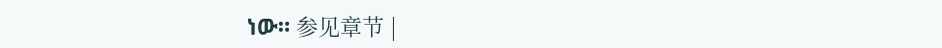ነው። 参见章节 |